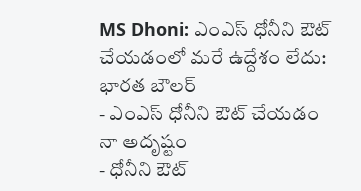MS Dhoni: ఎంఎస్ ధోనీని ఔట్ చేయడంలో మరే ఉద్దేశం లేదు: భారత బౌలర్
- ఎంఎస్ ధోనీని ఔట్ చేయడం నా అదృష్టం
- ధోనీని ఔట్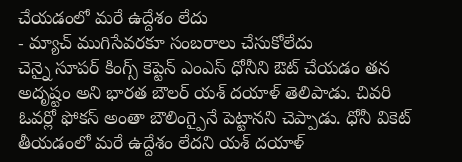చేయడంలో మరే ఉద్దేశం లేదు
- మ్యాచ్ ముగిసేవరకూ సంబరాలు చేసుకోలేదు
చెన్నై సూపర్ కింగ్స్ కెప్టెన్ ఎంఎస్ ధోనీని ఔట్ చేయడం తన అదృష్టం అని భారత బౌలర్ యశ్ దయాళ్ తెలిపాడు. చివరి ఓవర్లో ఫోకస్ అంతా బౌలింగ్పైనే పెట్టానని చెప్పాడు. ధోనీ వికెట్ తీయడంలో మరే ఉద్దేశం లేదని యశ్ దయాళ్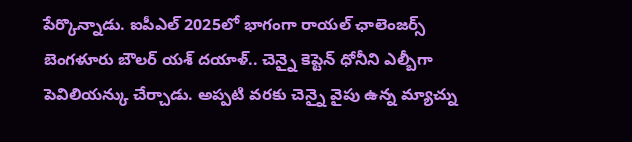పేర్కొన్నాడు. ఐపీఎల్ 2025లో భాగంగా రాయల్ ఛాలెంజర్స్ బెంగళూరు బౌలర్ యశ్ దయాళ్.. చెన్నై కెప్టెన్ ధోనీని ఎల్బీగా పెవిలియన్కు చేర్చాడు. అప్పటి వరకు చెన్నై వైపు ఉన్న మ్యాచ్ను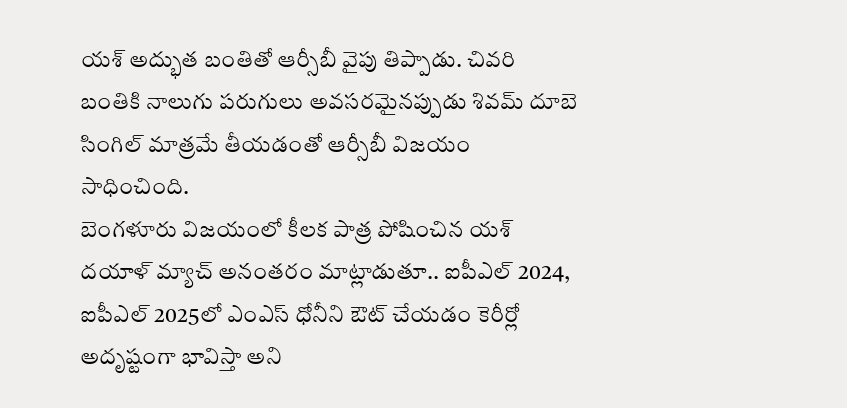యశ్ అద్భుత బంతితో ఆర్సీబీ వైపు తిప్పాడు. చివరి బంతికి నాలుగు పరుగులు అవసరమైనప్పుడు శివమ్ దూబె సింగిల్ మాత్రమే తీయడంతో ఆర్సీబీ విజయం సాధించింది.
బెంగళూరు విజయంలో కీలక పాత్ర పోషించిన యశ్ దయాళ్ మ్యాచ్ అనంతరం మాట్లాడుతూ.. ఐపీఎల్ 2024, ఐపీఎల్ 2025లో ఎంఎస్ ధోనీని ఔట్ చేయడం కెరీర్లో అదృష్టంగా భావిస్తా అని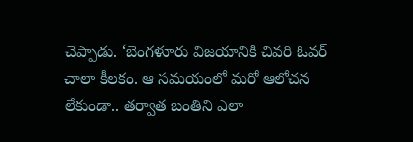చెప్పాడు. ‘బెంగళూరు విజయానికి చివరి ఓవర్ చాలా కీలకం. ఆ సమయంలో మరో ఆలోచన లేకుండా.. తర్వాత బంతిని ఎలా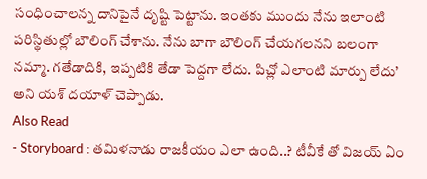సంధించాలన్న దానిపైనే దృష్టి పెట్టాను. ఇంతకు ముందు నేను ఇలాంటి పరిస్థితుల్లో బౌలింగ్ చేశాను. నేను బాగా బౌలింగ్ చేయగలనని బలంగా నమ్మా. గతేడాదికి, ఇప్పటికి తేడా పెద్దగా లేదు. పిచ్లో ఎలాంటి మార్పు లేదు’ అని యశ్ దయాళ్ చెప్పాడు.
Also Read
- Storyboard : తమిళనాడు రాజకీయం ఎలా ఉంది..? టీవీకే తో విజయ్ ఏం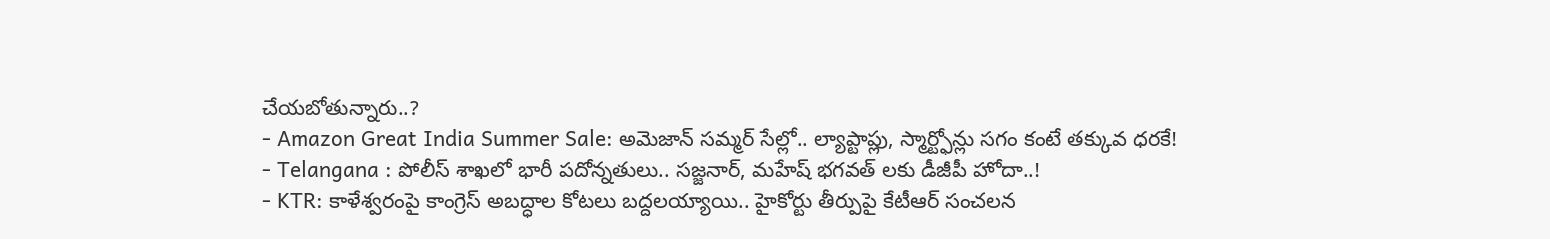చేయబోతున్నారు..?
- Amazon Great India Summer Sale: అమెజాన్ సమ్మర్ సేల్లో.. ల్యాప్టాప్లు, స్మార్ట్ఫోన్లు సగం కంటే తక్కువ ధరకే!
- Telangana : పోలీస్ శాఖలో భారీ పదోన్నతులు.. సజ్జనార్, మహేష్ భగవత్ లకు డీజీపీ హోదా..!
- KTR: కాళేశ్వరంపై కాంగ్రెస్ అబద్ధాల కోటలు బద్దలయ్యాయి.. హైకోర్టు తీర్పుపై కేటీఆర్ సంచలన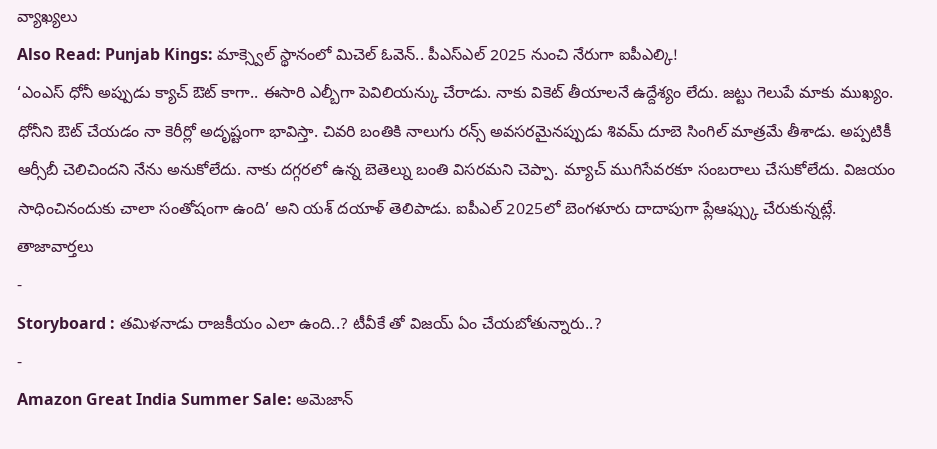వ్యాఖ్యలు
Also Read: Punjab Kings: మాక్స్వెల్ స్థానంలో మిచెల్ ఓవెన్.. పీఎస్ఎల్ 2025 నుంచి నేరుగా ఐపీఎల్కి!
‘ఎంఎస్ ధోనీ అప్పుడు క్యాచ్ ఔట్ కాగా.. ఈసారి ఎల్బీగా పెవిలియన్కు చేరాడు. నాకు వికెట్ తీయాలనే ఉద్దేశ్యం లేదు. జట్టు గెలుపే మాకు ముఖ్యం. ధోనీని ఔట్ చేయడం నా కెరీర్లో అదృష్టంగా భావిస్తా. చివరి బంతికి నాలుగు రన్స్ అవసరమైనప్పుడు శివమ్ దూబె సింగిల్ మాత్రమే తీశాడు. అప్పటికీ ఆర్సీబీ చెలిచిందని నేను అనుకోలేదు. నాకు దగ్గరలో ఉన్న బెతెల్ను బంతి విసరమని చెప్పా. మ్యాచ్ ముగిసేవరకూ సంబరాలు చేసుకోలేదు. విజయం సాధించినందుకు చాలా సంతోషంగా ఉంది’ అని యశ్ దయాళ్ తెలిపాడు. ఐపీఎల్ 2025లో బెంగళూరు దాదాపుగా ప్లేఆఫ్స్కు చేరుకున్నట్లే.
తాజావార్తలు
-
Storyboard : తమిళనాడు రాజకీయం ఎలా ఉంది..? టీవీకే తో విజయ్ ఏం చేయబోతున్నారు..?
-
Amazon Great India Summer Sale: అమెజాన్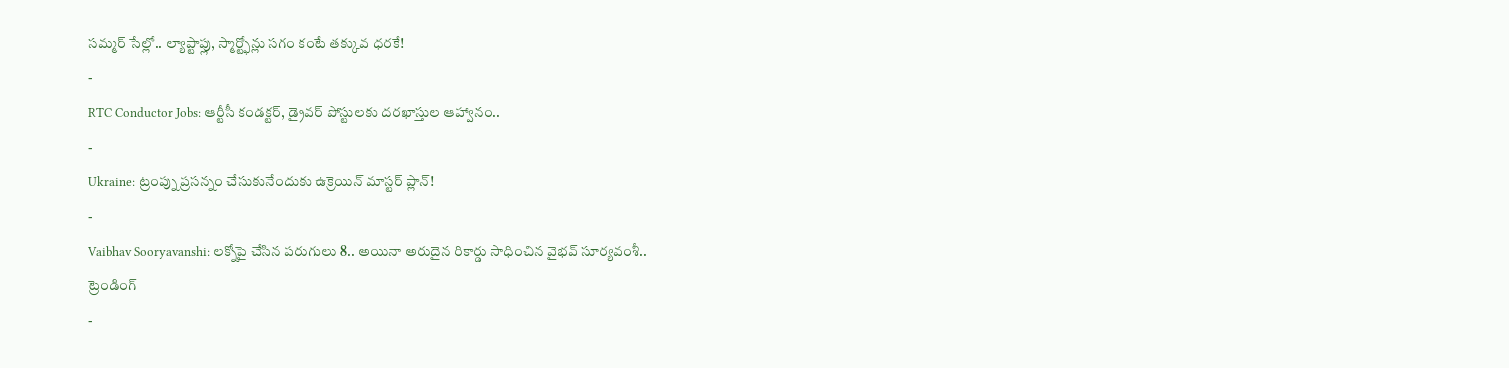సమ్మర్ సేల్లో.. ల్యాప్టాప్లు, స్మార్ట్ఫోన్లు సగం కంటే తక్కువ ధరకే!
-
RTC Conductor Jobs: ఆర్టీసీ కండక్టర్, డ్రైవర్ పోస్టులకు దరఖాస్తుల ఆహ్వానం..
-
Ukraine: ట్రంప్ను ప్రసన్నం చేసుకునేందుకు ఉక్రెయిన్ మాస్టర్ ప్లాన్!
-
Vaibhav Sooryavanshi: లక్నోపై చేసిన పరుగులు 8.. అయినా అరుదైన రికార్డు సాధించిన వైభవ్ సూర్యవంశీ..
ట్రెండింగ్
-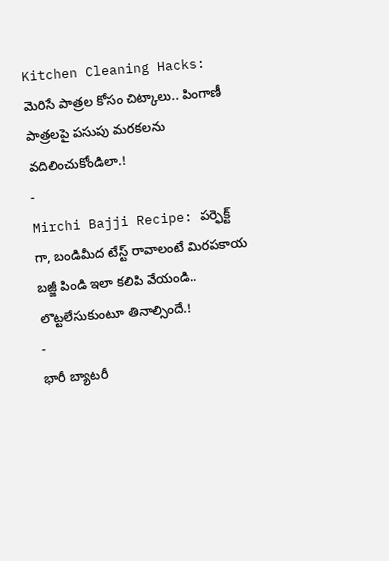Kitchen Cleaning Hacks: మెరిసే పాత్రల కోసం చిట్కాలు.. పింగాణీ పాత్రలపై పసుపు మరకలను వదిలించుకోండిలా.!
-
Mirchi Bajji Recipe: పర్ఫెక్ట్ గా, బండిమీద టేస్ట్ రావాలంటే మిరపకాయ బజ్జీ పిండి ఇలా కలిపి వేయండి.. లొట్టలేసుకుంటూ తినాల్సిందే.!
-
భారీ బ్యాటరీ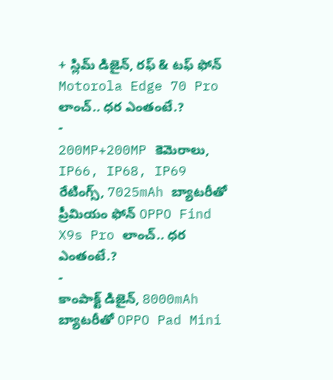+ స్లిమ్ డిజైన్, రఫ్ & టఫ్ ఫోన్ Motorola Edge 70 Pro లాంచ్.. ధర ఎంతంటే.?
-
200MP+200MP కెమెరాలు, IP66, IP68, IP69 రేటింగ్స్, 7025mAh బ్యాటరీతో ప్రీమియం ఫోన్ OPPO Find X9s Pro లాంచ్.. ధర ఎంతంటే.?
-
కాంపాక్ట్ డిజైన్, 8000mAh బ్యాటరీతో OPPO Pad Mini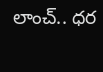లాంచ్.. ధర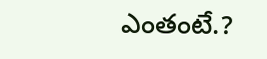ఎంతంటే.?